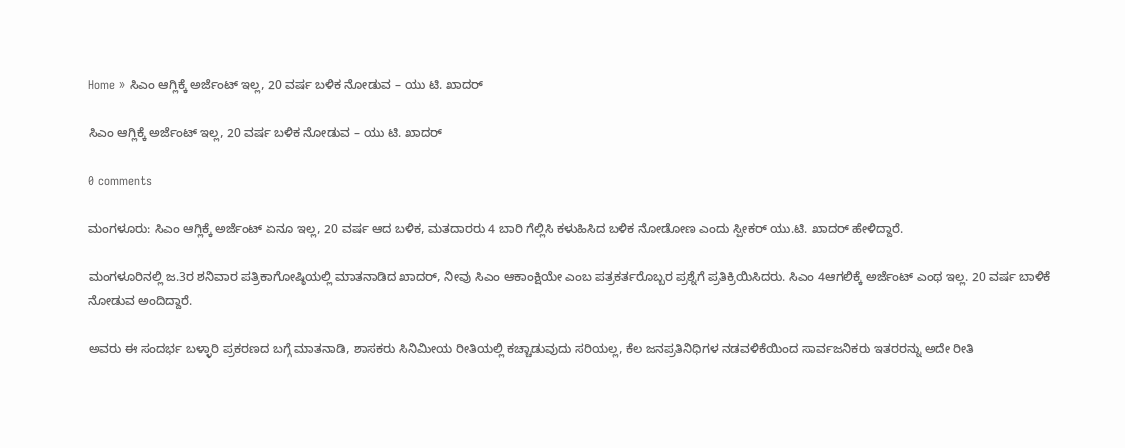Home » ಸಿಎಂ ಆಗ್ಲಿಕ್ಕೆ ಅರ್ಜೆಂಟ್ ಇಲ್ಲ, 20 ವರ್ಷ ಬಳಿಕ ನೋಡುವ – ಯು ಟಿ. ಖಾದರ್

ಸಿಎಂ ಆಗ್ಲಿಕ್ಕೆ ಅರ್ಜೆಂಟ್ ಇಲ್ಲ, 20 ವರ್ಷ ಬಳಿಕ ನೋಡುವ – ಯು ಟಿ. ಖಾದರ್

0 comments

ಮಂಗಳೂರು: ಸಿಎಂ ಆಗ್ಲಿಕ್ಕೆ ಅರ್ಜೆಂಟ್ ಏನೂ ಇಲ್ಲ, 20 ವರ್ಷ ಆದ ಬಳಿಕ, ಮತದಾರರು 4 ಬಾರಿ ಗೆಲ್ಲಿಸಿ ಕಳುಹಿಸಿದ ಬಳಿಕ ನೋಡೋಣ ಎಂದು ಸ್ಪೀಕರ್ ಯು.ಟಿ. ಖಾದರ್ ಹೇಳಿದ್ದಾರೆ.

ಮಂಗಳೂರಿನಲ್ಲಿ ಜ.3ರ ಶನಿವಾರ ಪತ್ರಿಕಾಗೋಷ್ಠಿಯಲ್ಲಿ ಮಾತನಾಡಿದ ಖಾದರ್, ನೀವು ಸಿಎಂ ಆಕಾಂಕ್ಷಿಯೇ ಎಂಬ ಪತ್ರಕರ್ತರೊಬ್ಬರ ಪ್ರಶ್ನೆಗೆ ಪ್ರತಿಕ್ರಿಯಿಸಿದರು. ಸಿಎಂ 4ಆಗಲಿಕ್ಕೆ ಅರ್ಜೆಂಟ್ ಎಂಥ ಇಲ್ಲ. 20 ವರ್ಷ ಬಾಳಿಕೆ ನೋಡುವ ಅಂದಿದ್ದಾರೆ.

ಅವರು ಈ ಸಂದರ್ಭ ಬಳ್ಳಾರಿ ಪ್ರಕರಣದ ಬಗ್ಗೆ ಮಾತನಾಡಿ, ಶಾಸಕರು ಸಿನಿಮೀಯ ರೀತಿಯಲ್ಲಿ ಕಚ್ಚಾಡುವುದು ಸರಿಯಲ್ಲ, ಕೆಲ ಜನಪ್ರತಿನಿಧಿಗಳ ನಡವಳಿಕೆಯಿಂದ ಸಾರ್ವಜನಿಕರು ಇತರರನ್ನು ಅದೇ ರೀತಿ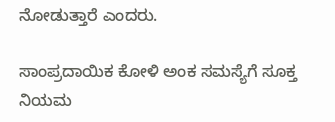ನೋಡುತ್ತಾರೆ ಎಂದರು.

ಸಾಂಪ್ರದಾಯಿಕ ಕೋಳಿ ಅಂಕ ಸಮಸ್ಯೆಗೆ ಸೂಕ್ತ ನಿಯಮ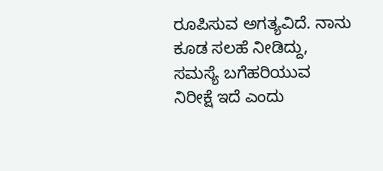ರೂಪಿಸುವ ಅಗತ್ಯವಿದೆ. ನಾನು ಕೂಡ ಸಲಹೆ ನೀಡಿದ್ದು, ಸಮಸ್ಯೆ ಬಗೆಹರಿಯುವ ನಿರೀಕ್ಷೆ ಇದೆ ಎಂದು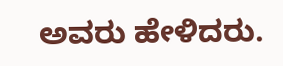ಅವರು ಹೇಳಿದರು.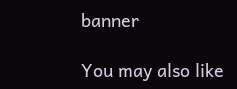banner

You may also like